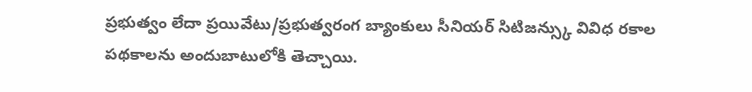ప్రభుత్వం లేదా ప్రయివేటు/ప్రభుత్వరంగ బ్యాంకులు సీనియర్ సిటిజన్స్కు వివిధ రకాల పథకాలను అందుబాటులోకి తెచ్చాయి.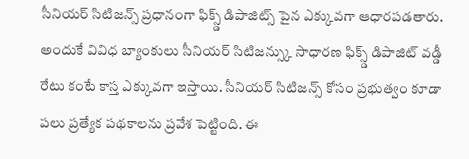సీనియర్ సిటిజన్స్ ప్రధానంగా ఫిక్స్డ్ డిపాజిట్స్ పైన ఎక్కువగా ఆధారపడతారు. అందుకే వివిధ బ్యాంకులు సీనియర్ సిటిజన్స్కు సాధారణ ఫిక్స్డ్ డిపాజిట్ వడ్డీ రేటు కంటే కాస్త ఎక్కువగా ఇస్తాయి. సీనియర్ సిటిజన్స్ కోసం ప్రభుత్వం కూడా పలు ప్రత్యేక పథకాలను ప్రవేశ పెట్టింది. ఈ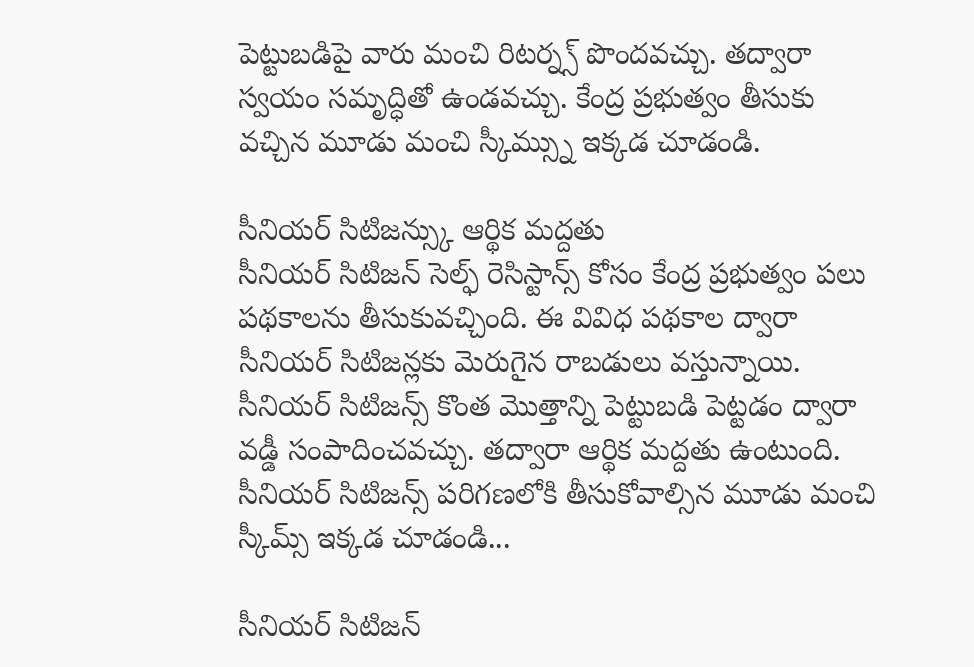పెట్టుబడిపై వారు మంచి రిటర్న్స్ పొందవచ్చు. తద్వారా స్వయం సమృద్ధితో ఉండవచ్చు. కేంద్ర ప్రభుత్వం తీసుకు వచ్చిన మూడు మంచి స్కీమ్స్ను ఇక్కడ చూడండి.

సీనియర్ సిటిజన్స్కు ఆర్థిక మద్దతు
సీనియర్ సిటిజన్ సెల్ఫ్ రెసిస్టాన్స్ కోసం కేంద్ర ప్రభుత్వం పలు పథకాలను తీసుకువచ్చింది. ఈ వివిధ పథకాల ద్వారా సీనియర్ సిటిజన్లకు మెరుగైన రాబడులు వస్తున్నాయి. సీనియర్ సిటిజన్స్ కొంత మొత్తాన్ని పెట్టుబడి పెట్టడం ద్వారా వడ్డీ సంపాదించవచ్చు. తద్వారా ఆర్థిక మద్దతు ఉంటుంది. సీనియర్ సిటిజన్స్ పరిగణలోకి తీసుకోవాల్సిన మూడు మంచి స్కీమ్స్ ఇక్కడ చూడండి...

సీనియర్ సిటిజన్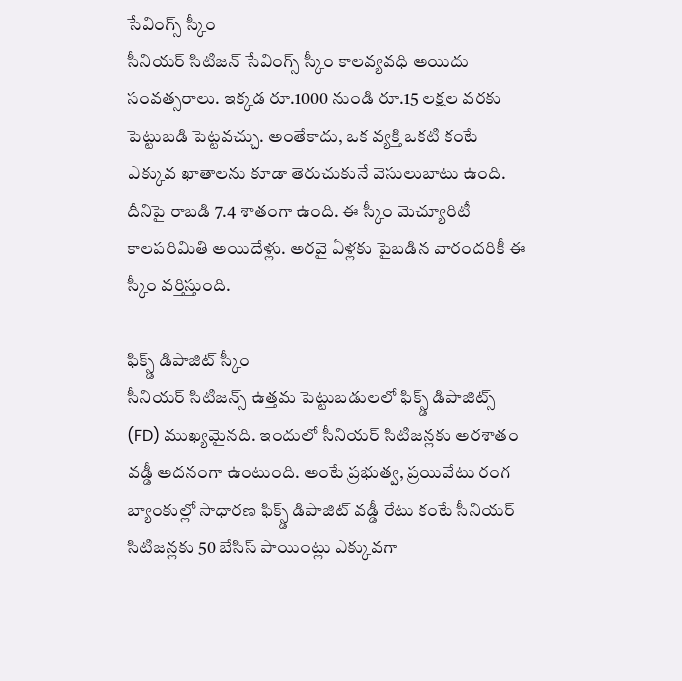సేవింగ్స్ స్కీం
సీనియర్ సిటిజన్ సేవింగ్స్ స్కీం కాలవ్యవధి అయిదు సంవత్సరాలు. ఇక్కడ రూ.1000 నుండి రూ.15 లక్షల వరకు పెట్టుబడి పెట్టవచ్చు. అంతేకాదు, ఒక వ్యక్తి ఒకటి కంటే ఎక్కువ ఖాతాలను కూడా తెరుచుకునే వెసులుబాటు ఉంది. దీనిపై రాబడి 7.4 శాతంగా ఉంది. ఈ స్కీం మెచ్యూరిటీ కాలపరిమితి అయిదేళ్లు. అరవై ఏళ్లకు పైబడిన వారందరికీ ఈ స్కీం వర్తిస్తుంది.

ఫిక్స్డ్ డిపాజిట్ స్కీం
సీనియర్ సిటిజన్స్ ఉత్తమ పెట్టుబడులలో ఫిక్స్డ్ డిపాజిట్స్ (FD) ముఖ్యమైనది. ఇందులో సీనియర్ సిటిజన్లకు అరశాతం వడ్డీ అదనంగా ఉంటుంది. అంటే ప్రభుత్వ, ప్రయివేటు రంగ బ్యాంకుల్లో సాధారణ ఫిక్స్డ్ డిపాజిట్ వడ్డీ రేటు కంటే సీనియర్ సిటిజన్లకు 50 బేసిస్ పాయింట్లు ఎక్కువగా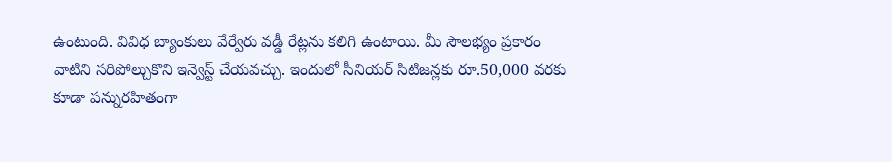ఉంటుంది. వివిధ బ్యాంకులు వేర్వేరు వడ్డీ రేట్లను కలిగి ఉంటాయి. మీ సౌలభ్యం ప్రకారం వాటిని సరిపోల్చుకొని ఇన్వెస్ట్ చేయవచ్చు. ఇందులో సీనియర్ సిటిజన్లకు రూ.50,000 వరకు కూడా పన్నురహితంగా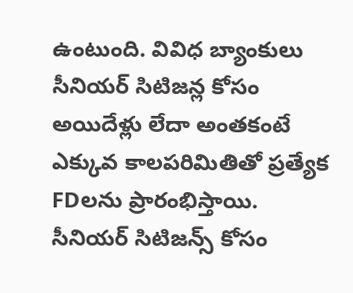ఉంటుంది. వివిధ బ్యాంకులు సీనియర్ సిటిజన్ల కోసం అయిదేళ్లు లేదా అంతకంటే ఎక్కువ కాలపరిమితితో ప్రత్యేక FDలను ప్రారంభిస్తాయి.
సీనియర్ సిటిజన్స్ కోసం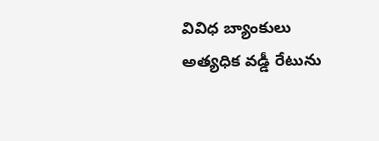వివిధ బ్యాంకులు అత్యధిక వడ్డీ రేటును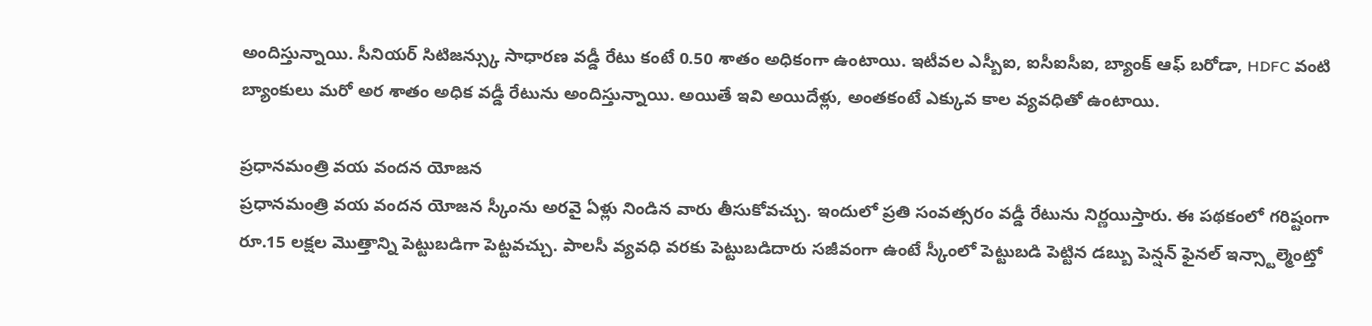అందిస్తున్నాయి. సీనియర్ సిటిజన్స్కు సాధారణ వడ్డీ రేటు కంటే 0.50 శాతం అధికంగా ఉంటాయి. ఇటీవల ఎస్బీఐ, ఐసీఐసీఐ, బ్యాంక్ ఆఫ్ బరోడా, HDFC వంటి బ్యాంకులు మరో అర శాతం అధిక వడ్డీ రేటును అందిస్తున్నాయి. అయితే ఇవి అయిదేళ్లు, అంతకంటే ఎక్కువ కాల వ్యవధితో ఉంటాయి.

ప్రధానమంత్రి వయ వందన యోజన
ప్రధానమంత్రి వయ వందన యోజన స్కీంను అరవై ఏళ్లు నిండిన వారు తీసుకోవచ్చు. ఇందులో ప్రతి సంవత్సరం వడ్డీ రేటును నిర్ణయిస్తారు. ఈ పథకంలో గరిష్టంగా రూ.15 లక్షల మొత్తాన్ని పెట్టుబడిగా పెట్టవచ్చు. పాలసీ వ్యవధి వరకు పెట్టుబడిదారు సజీవంగా ఉంటే స్కీంలో పెట్టుబడి పెట్టిన డబ్బు పెన్షన్ ఫైనల్ ఇన్స్టాల్మెంట్తో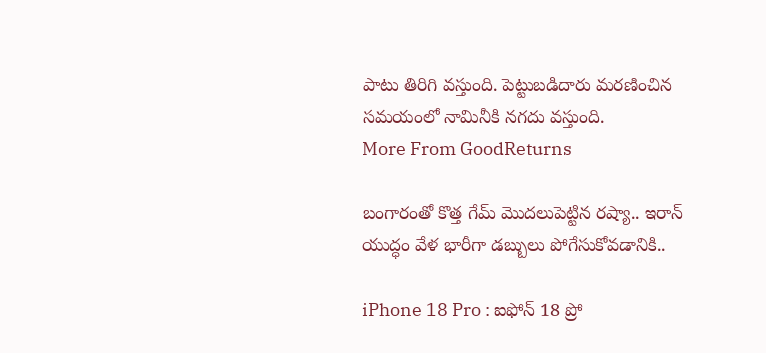పాటు తిరిగి వస్తుంది. పెట్టుబడిదారు మరణించిన సమయంలో నామినీకి నగదు వస్తుంది.
More From GoodReturns

బంగారంతో కొత్త గేమ్ మొదలుపెట్టిన రష్యా.. ఇరాన్ యుద్ధం వేళ భారీగా డబ్బులు పోగేసుకోవడానికి..

iPhone 18 Pro : ఐఫోన్ 18 ప్రో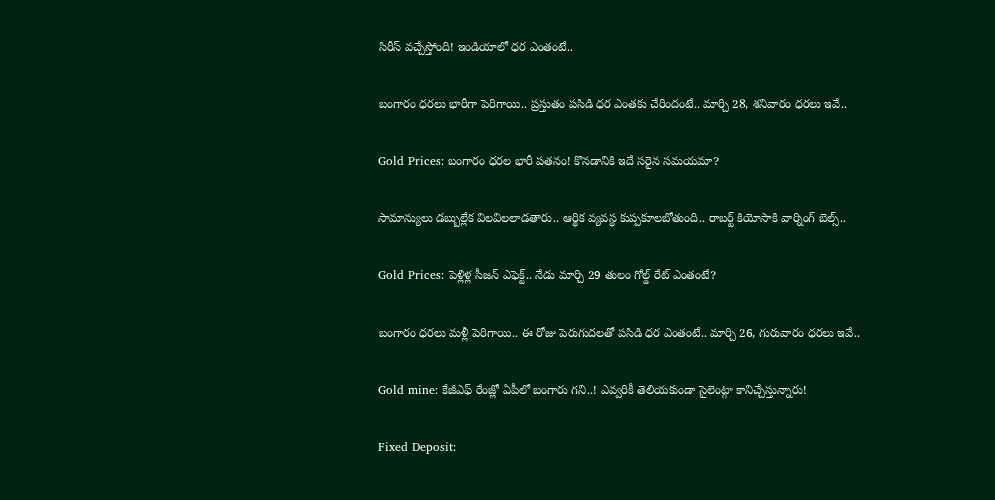సిరీస్ వచ్చేస్తోంది! ఇండియాలో ధర ఎంతంటే..

బంగారం ధరలు భారీగా పెరిగాయి.. ప్రస్తుతం పసిడి ధర ఎంతకు చేరిందంటే.. మార్చి 28, శనివారం ధరలు ఇవే..

Gold Prices: బంగారం ధరల భారీ పతనం! కొనడానికి ఇదే సరైన సమయమా?

సామాన్యులు డబ్బుల్లేక విలవిలలాడతారు.. ఆర్థిక వ్యవస్థ కుప్పకూలబోతుంది.. రాబర్ట్ కియోసాకి వార్నింగ్ బెల్స్..

Gold Prices: పెళ్లిళ్ల సీజన్ ఎఫెక్ట్.. నేడు మార్చి 29 తులం గోల్డ్ రేట్ ఎంతంటే?

బంగారం ధరలు మళ్లీ పెరిగాయి.. ఈ రోజు పెరుగుదలతో పసిడి ధర ఎంతంటే.. మార్చి 26, గురువారం ధరలు ఇవే..

Gold mine: కేజీఎఫ్ రేంజ్లో ఏపీలో బంగారు గని..! ఎవ్వరికీ తెలియకుండా సైలెంట్గా కానిచ్చేస్తున్నారు!

Fixed Deposit: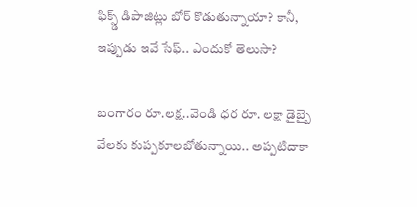ఫిక్స్డ్ డిపాజిట్లు బోర్ కొడుతున్నాయా? కానీ, ఇప్పుడు ఇవే సేఫ్.. ఎందుకో తెలుసా?

బంగారం రూ.లక్ష..వెండి ధర రూ. లక్షా డైబ్బై వేలకు కుప్పకూలబోతున్నాయి.. అప్పటిదాకా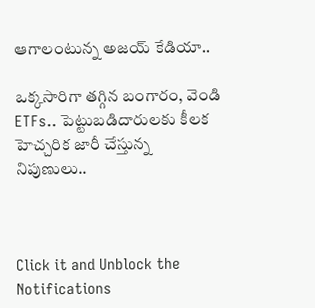ఆగాలంటున్న అజయ్ కేడియా..

ఒక్కసారిగా తగ్గిన బంగారం, వెండి ETFs.. పెట్టుబడిదారులకు కీలక హెచ్చరిక జారీ చేస్తున్న నిపుణులు..



Click it and Unblock the Notifications